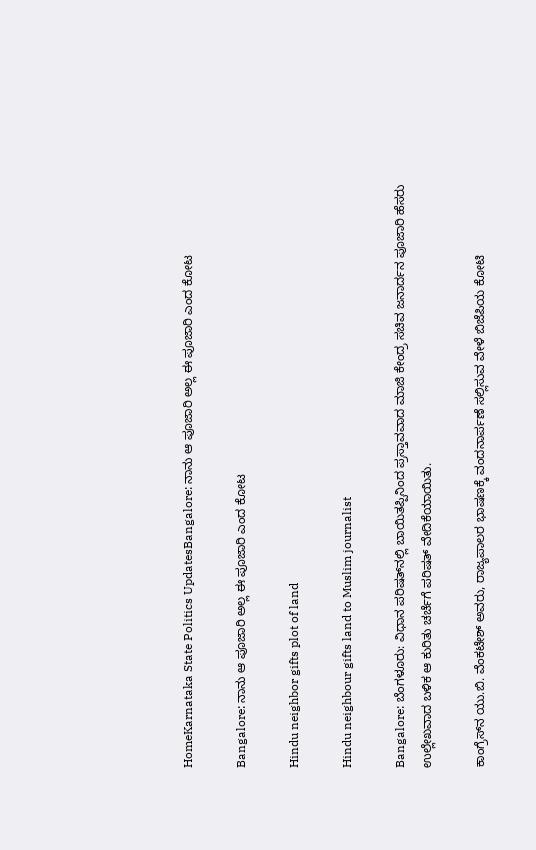HomeKarnataka State Politics UpdatesBangalore: ನಾನು ಆ ಪೂಜಾರಿ ಅಲ್ಲ ಈ ಪೂಜಾರಿ ಎಂದ ಕೋಟ

Bangalore: ನಾನು ಆ ಪೂಜಾರಿ ಅಲ್ಲ ಈ ಪೂಜಾರಿ ಎಂದ ಕೋಟ

Hindu neighbor gifts plot of land

Hindu neighbour gifts land to Muslim journalist

Bangalore: ಬೆಂಗಳೂರು: ವಿಧಾನ ಪರಿಷತ್‌ನಲ್ಲಿ ಬಾಯಿತಪ್ಪಿನಿಂದ ಪ್ರಸ್ತಾವವಾದ ಮಾಜಿ ಕೇಂದ್ರ ಸಚಿವ ಜನಾರ್ದನ ಪೂಜಾರಿ ಹೆಸರು ಉಲ್ಲೇಖವಾದ ಬಳಿಕ ಆ ಕುರಿತು ಚರ್ಚೆಗೆ ಪರಿಷತ್‌ ವೇದಿಕೆಯಾಯಿತು.

ಕಾಂಗ್ರೆಸ್‌ನ ಯು.ಬಿ. ವೆಂಕಟೇಶ್ ಅವರು, ರಾಜ್ಯಪಾಲರ ಭಾಷಣಕ್ಕೆ ವಂದನಾರ್ಪಣೆ ಸಲ್ಲಿಸುವ ವೇಳೆ ಬಿಜೆಪಿಯ ಕೋಟಿ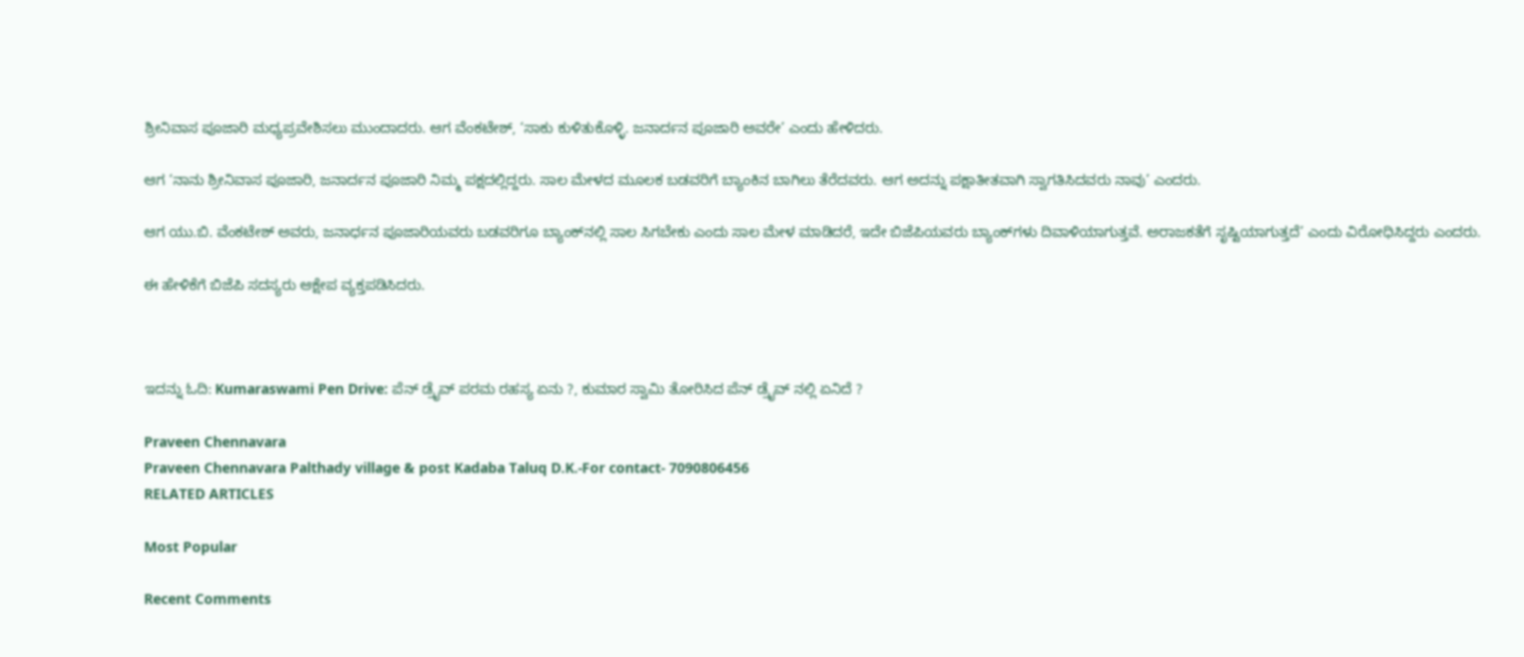ಶ್ರೀನಿವಾಸ ಪೂಜಾರಿ ಮಧ್ಯಪ್ರವೇಶಿಸಲು ಮುಂದಾದರು. ಆಗ ವೆಂಕಟೇಶ್, ‘ಸಾಕು ಕುಳಿತುಕೊಳ್ಳಿ. ಜನಾರ್ದನ ಪೂಜಾರಿ ಅವರೇ’ ಎಂದು ಹೇಳಿದರು.

ಆಗ ‘ನಾನು ಶ್ರೀನಿವಾಸ ಪೂಜಾರಿ, ಜನಾರ್ದನ ಪೂಜಾರಿ ನಿಮ್ಮ ಪಕ್ಷದಲ್ಲಿದ್ದರು. ಸಾಲ ಮೇಳದ ಮೂಲಕ ಬಡವರಿಗೆ ಬ್ಯಾಂಕಿನ ಬಾಗಿಲು ತೆರೆದವರು. ಆಗ ಅದನ್ನು ಪಕ್ಷಾತೀತವಾಗಿ ಸ್ವಾಗತಿಸಿದವರು ನಾವು’ ಎಂದರು.

ಆಗ ಯು.ಬಿ. ವೆಂಕಟೇಶ್‌ ಅವರು, ಜನಾರ್ಧನ ಪೂಜಾರಿಯವರು ಬಡವರಿಗೂ ಬ್ಯಾಂಕ್‌ನಲ್ಲಿ ಸಾಲ ಸಿಗಬೇಕು ಎಂದು ಸಾಲ ಮೇಳ ಮಾಡಿದರೆ, ಇದೇ ಬಿಜೆಪಿಯವರು ಬ್ಯಾಂಕ್‌ಗಳು ದಿವಾಳಿಯಾಗುತ್ತವೆ. ಅರಾಜಕತೆಗೆ ಸೃಷ್ಟಿಯಾಗುತ್ತದೆ’ ಎಂದು ವಿರೋಧಿಸಿದ್ದರು ಎಂದರು.

ಈ ಹೇಳಿಕೆಗೆ ಬಿಜೆಪಿ ಸದಸ್ಯರು ಆಕ್ಷೇಪ ವ್ಯಕ್ತಪಡಿಸಿದರು.



ಇದನ್ನು ಓದಿ: Kumaraswami Pen Drive: ಪೆನ್ ಡ್ರೈವ್ ಪರಮ ರಹಸ್ಯ ಏನು ?, ಕುಮಾರ ಸ್ವಾಮಿ ತೋರಿಸಿದ ಪೆನ್ ಡ್ರೈವ್ ನಲ್ಲಿ ಏನಿದೆ ?

Praveen Chennavara
Praveen Chennavara Palthady village & post Kadaba Taluq D.K.-For contact- 7090806456
RELATED ARTICLES

Most Popular

Recent Comments